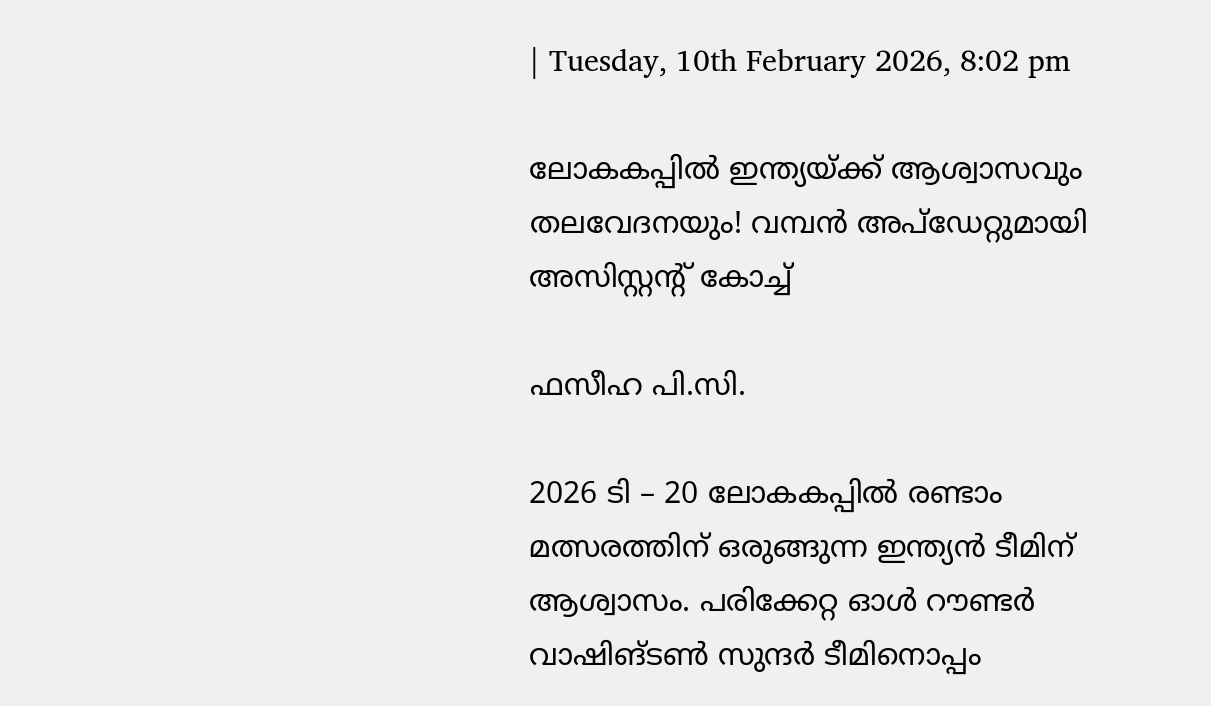| Tuesday, 10th February 2026, 8:02 pm

ലോകകപ്പില്‍ ഇന്ത്യയ്ക്ക് ആശ്വാസവും തലവേദനയും! വമ്പന്‍ അപ്‌ഡേറ്റുമായി അസിസ്റ്റന്റ് കോച്ച്

ഫസീഹ പി.സി.

2026 ടി – 20 ലോകകപ്പില്‍ രണ്ടാം മത്സരത്തിന് ഒരുങ്ങുന്ന ഇന്ത്യന്‍ ടീമിന് ആശ്വാസം. പരിക്കേറ്റ ഓള്‍ റൗണ്ടര്‍ വാഷിങ്ടണ്‍ സുന്ദര്‍ ടീമിനൊപ്പം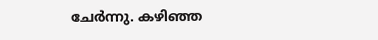ചേര്‍ന്നു. കഴിഞ്ഞ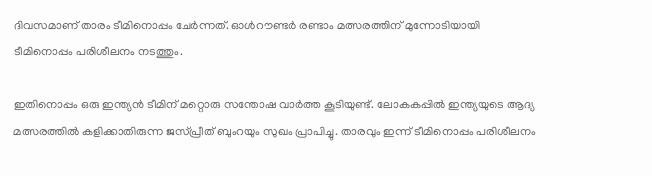ദിവസമാണ് താരം ടീമിനൊപ്പം ചേര്‍ന്നത്. ഓള്‍റൗണ്ടര്‍ രണ്ടാം മത്സരത്തിന് മുന്നോടിയായി ടീമിനൊപ്പം പരിശീലനം നടത്തും.

ഇതിനൊപ്പം ഒരു ഇന്ത്യന്‍ ടീമിന് മറ്റൊരു സന്തോഷ വാര്‍ത്ത കൂടിയുണ്ട്. ലോകകപ്പില്‍ ഇന്ത്യയുടെ ആദ്യ മത്സരത്തില്‍ കളിക്കാതിരുന്ന ജസ്പ്രീത് ബുംറയും സുഖം പ്രാപിച്ചു. താരവും ഇന്ന് ടീമിനൊപ്പം പരിശീലനം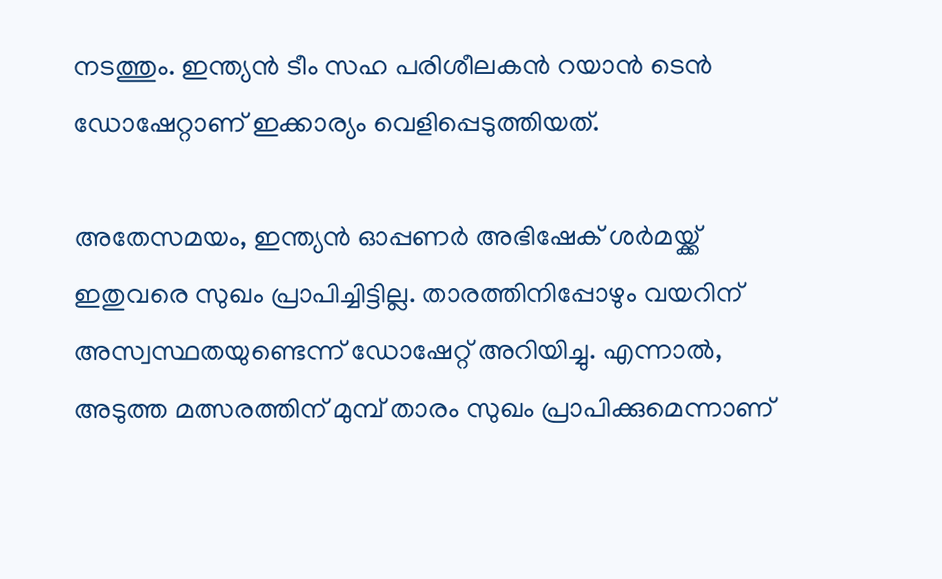നടത്തും. ഇന്ത്യന്‍ ടീം സഹ പരിശീലകന്‍ റയാന്‍ ടെന്‍ ഡോഷേറ്റാണ് ഇക്കാര്യം വെളിപ്പെടുത്തിയത്.

അതേസമയം, ഇന്ത്യന്‍ ഓപ്പണര്‍ അഭിഷേക് ശര്‍മയ്ക്ക് ഇതുവരെ സുഖം പ്രാപിച്ചിട്ടില്ല. താരത്തിനിപ്പോഴും വയറിന് അസ്വസ്ഥതയുണ്ടെന്ന് ഡോഷേറ്റ് അറിയിച്ചു. എന്നാല്‍, അടുത്ത മത്സരത്തിന് മുമ്പ് താരം സുഖം പ്രാപിക്കുമെന്നാണ്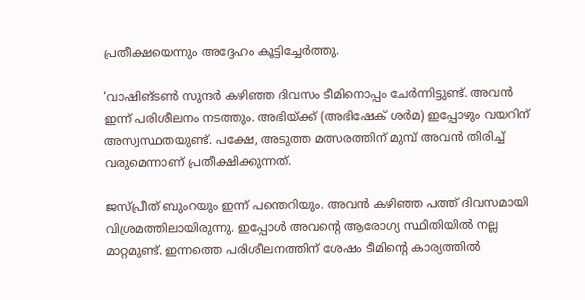പ്രതീക്ഷയെന്നും അദ്ദേഹം കൂട്ടിച്ചേര്‍ത്തു.

‘വാഷിങ്ടണ്‍ സുന്ദര്‍ കഴിഞ്ഞ ദിവസം ടീമിനൊപ്പം ചേര്‍ന്നിട്ടുണ്ട്. അവന്‍ ഇന്ന് പരിശീലനം നടത്തും. അഭിയ്ക്ക് (അഭിഷേക് ശര്‍മ) ഇപ്പോഴും വയറിന് അസ്വസ്ഥതയുണ്ട്. പക്ഷേ, അടുത്ത മത്സരത്തിന് മുമ്പ് അവന്‍ തിരിച്ച് വരുമെന്നാണ് പ്രതീക്ഷിക്കുന്നത്.

ജസ്പ്രീത് ബുംറയും ഇന്ന് പന്തെറിയും. അവന്‍ കഴിഞ്ഞ പത്ത് ദിവസമായി വിശ്രമത്തിലായിരുന്നു. ഇപ്പോള്‍ അവന്റെ ആരോഗ്യ സ്ഥിതിയില്‍ നല്ല മാറ്റമുണ്ട്. ഇന്നത്തെ പരിശീലനത്തിന് ശേഷം ടീമിന്റെ കാര്യത്തില്‍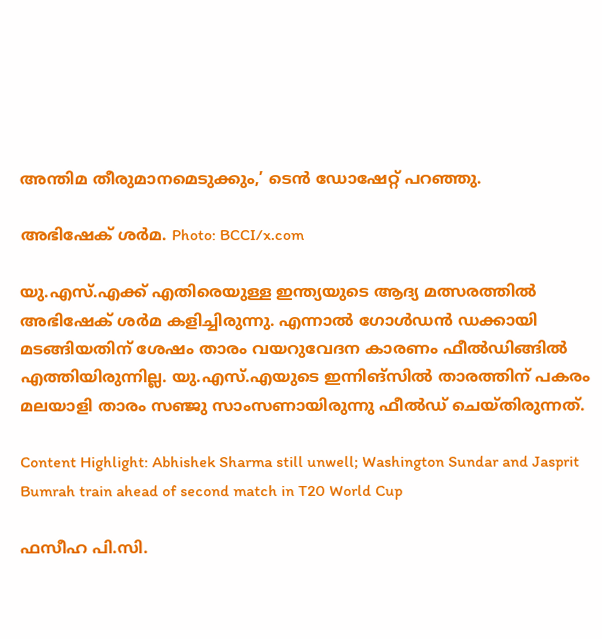അന്തിമ തീരുമാനമെടുക്കും,’ ടെന്‍ ഡോഷേറ്റ് പറഞ്ഞു.

അഭിഷേക് ശര്‍മ. Photo: BCCI/x.com

യു.എസ്.എക്ക് എതിരെയുള്ള ഇന്ത്യയുടെ ആദ്യ മത്സരത്തില്‍ അഭിഷേക് ശര്‍മ കളിച്ചിരുന്നു. എന്നാല്‍ ഗോള്‍ഡന്‍ ഡക്കായി മടങ്ങിയതിന് ശേഷം താരം വയറുവേദന കാരണം ഫീല്‍ഡിങ്ങില്‍ എത്തിയിരുന്നില്ല. യു.എസ്.എയുടെ ഇന്നിങ്‌സില്‍ താരത്തിന് പകരം മലയാളി താരം സഞ്ജു സാംസണായിരുന്നു ഫീല്‍ഡ് ചെയ്തിരുന്നത്.

Content Highlight: Abhishek Sharma still unwell; Washington Sundar and Jasprit Bumrah train ahead of second match in T20 World Cup

ഫസീഹ പി.സി.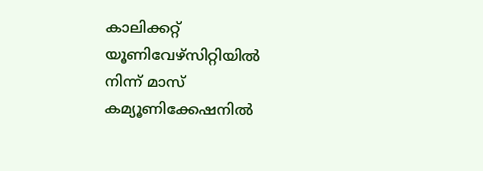കാലിക്കറ്റ് യൂണിവേഴ്‌സിറ്റിയില്‍ നിന്ന് മാസ് കമ്യൂണിക്കേഷനില്‍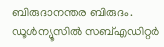ബിരുദാനന്തര ബിരുദം. ഡൂള്‍ന്യൂസില്‍ സബ്എഡിറ്റര്‍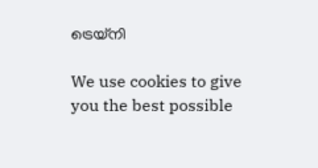ട്രെയ്‌നി

We use cookies to give you the best possible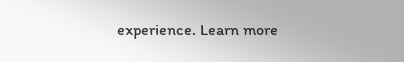experience. Learn more